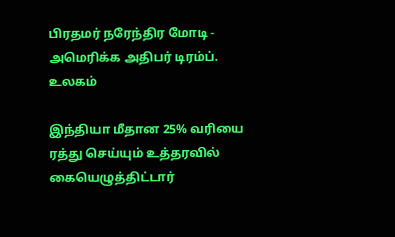பிரதமர் நரேந்திர மோடி - அமெரிக்க அதிபர் டிரம்ப்.
உலகம்

இந்தியா மீதான 25% வரியை ரத்து செய்யும் உத்தரவில் கையெழுத்திட்டார்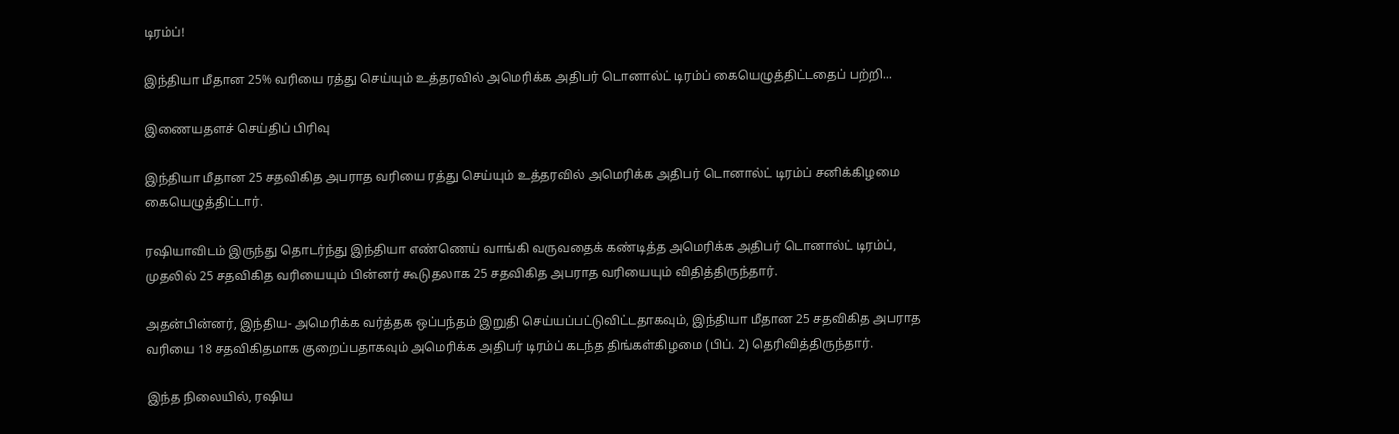டிரம்ப்!

இந்தியா மீதான 25% வரியை ரத்து செய்யும் உத்தரவில் அமெரிக்க அதிபர் டொனால்ட் டிரம்ப் கையெழுத்திட்டதைப் பற்றி...

இணையதளச் செய்திப் பிரிவு

இந்தியா மீதான 25 சதவிகித அபராத வரியை ரத்து செய்யும் உத்தரவில் அமெரிக்க அதிபர் டொனால்ட் டிரம்ப் சனிக்கிழமை கையெழுத்திட்டார்.

ரஷியாவிடம் இருந்து தொடர்ந்து இந்தியா எண்ணெய் வாங்கி வருவதைக் கண்டித்த அமெரிக்க அதிபர் டொனால்ட் டிரம்ப், முதலில் 25 சதவிகித வரியையும் பின்னர் கூடுதலாக 25 சதவிகித அபராத வரியையும் விதித்திருந்தார்.

அதன்பின்னர், இந்திய- அமெரிக்க வர்த்தக ஒப்பந்தம் இறுதி செய்யப்பட்டுவிட்டதாகவும், இந்தியா மீதான 25 சதவிகித அபராத வரியை 18 சதவிகிதமாக குறைப்பதாகவும் அமெரிக்க அதிபர் டிரம்ப் கடந்த திங்கள்கிழமை (பிப். 2) தெரிவித்திருந்தார்.

இந்த நிலையில், ரஷிய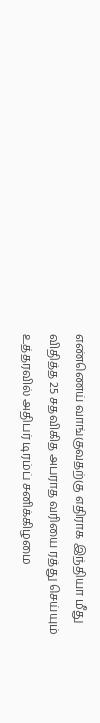எண்ணெய் வாங்குவதற்கு எதிராக இந்தியா மீது விதித்த 25 சதவிகித அபராத வரியை ரத்து செய்யும் உத்தரவில் அதிபர் டிரம்ப் சனிக்கிழமை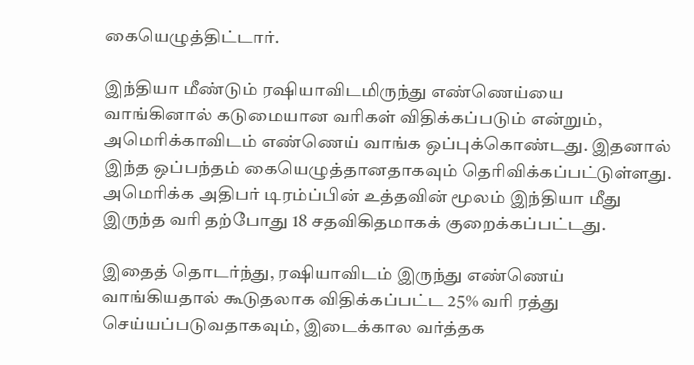கையெழுத்திட்டார்.

இந்தியா மீண்டும் ரஷியாவிடமிருந்து எண்ணெய்யை வாங்கினால் கடுமையான வரிகள் விதிக்கப்படும் என்றும், அமெரிக்காவிடம் எண்ணெய் வாங்க ஒப்புக்கொண்டது. இதனால் இந்த ஒப்பந்தம் கையெழுத்தானதாகவும் தெரிவிக்கப்பட்டுள்ளது. அமெரிக்க அதிபர் டிரம்ப்பின் உத்தவின் மூலம் இந்தியா மீது இருந்த வரி தற்போது 18 சதவிகிதமாகக் குறைக்கப்பட்டது.

இதைத் தொடர்ந்து, ரஷியாவிடம் இருந்து எண்ணெய் வாங்கியதால் கூடுதலாக விதிக்கப்பட்ட 25% வரி ரத்து செய்யப்படுவதாகவும், இடைக்கால வர்த்தக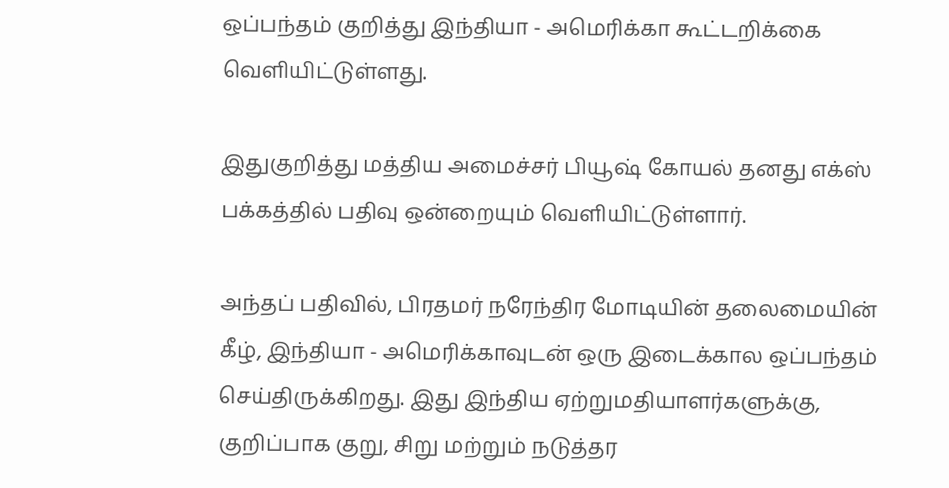ஒப்பந்தம் குறித்து இந்தியா - அமெரிக்கா கூட்டறிக்கை வெளியிட்டுள்ளது.

இதுகுறித்து மத்திய அமைச்சர் பியூஷ் கோயல் தனது எக்ஸ் பக்கத்தில் பதிவு ஒன்றையும் வெளியிட்டுள்ளார்.

அந்தப் பதிவில், பிரதமர் நரேந்திர மோடியின் தலைமையின் கீழ், இந்தியா - அமெரிக்காவுடன் ஒரு இடைக்கால ஒப்பந்தம் செய்திருக்கிறது. இது இந்திய ஏற்றுமதியாளர்களுக்கு, குறிப்பாக குறு, சிறு மற்றும் நடுத்தர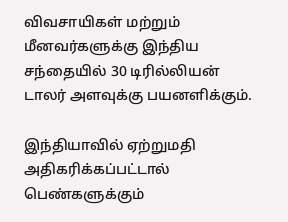விவசாயிகள் மற்றும் மீனவர்களுக்கு இந்திய சந்தையில் 30 டிரில்லியன் டாலர் அளவுக்கு பயனளிக்கும்.

இந்தியாவில் ஏற்றுமதி அதிகரிக்கப்பட்டால் பெண்களுக்கும்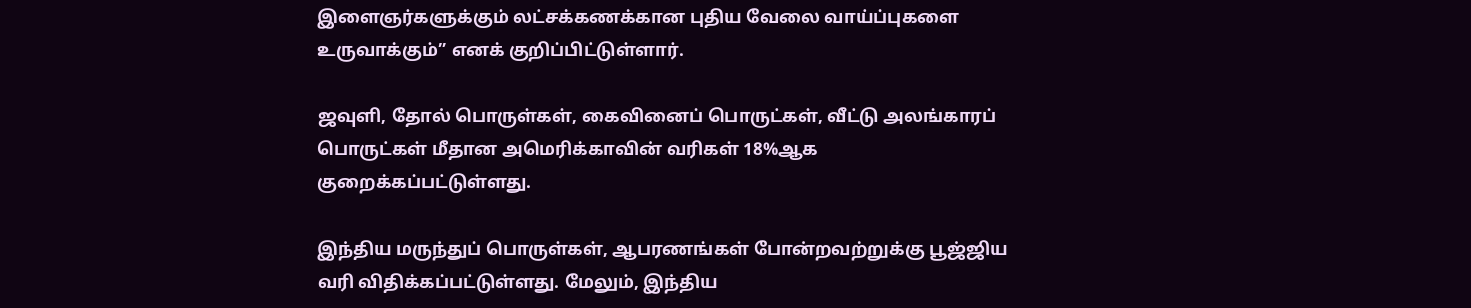இளைஞர்களுக்கும் லட்சக்கணக்கான புதிய வேலை வாய்ப்புகளை உருவாக்கும்” எனக் குறிப்பிட்டுள்ளார்.

ஜவுளி, தோல் பொருள்கள், கைவினைப் பொருட்கள், வீட்டு அலங்காரப் பொருட்கள் மீதான அமெரிக்காவின் வரிகள் 18%ஆக குறைக்கப்பட்டுள்ளது.

இந்திய மருந்துப் பொருள்கள், ஆபரணங்கள் போன்றவற்றுக்கு பூஜ்ஜிய வரி விதிக்கப்பட்டுள்ளது. மேலும், இந்திய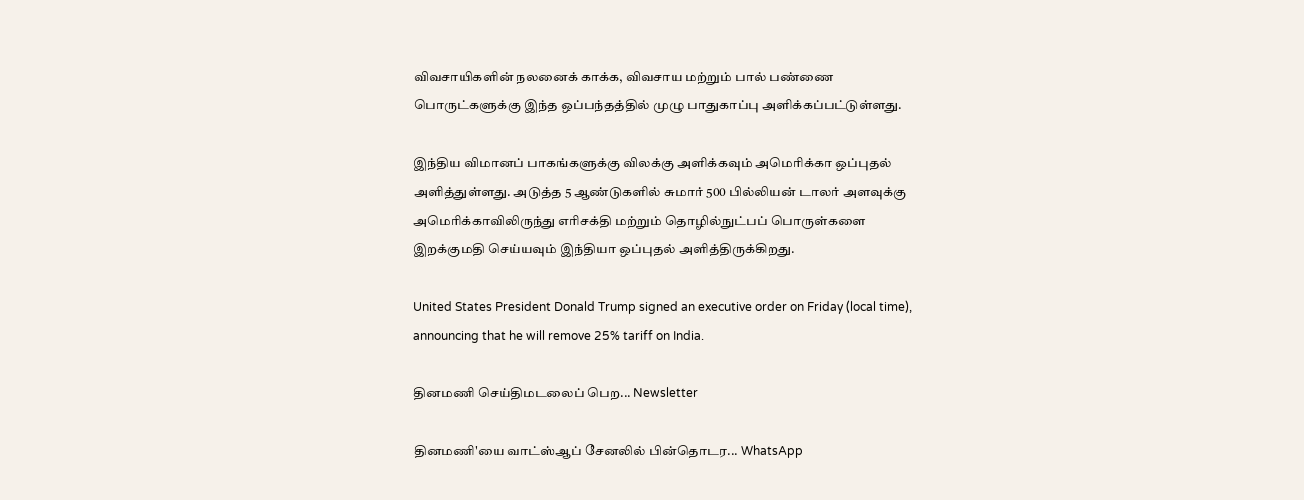விவசாயிகளின் நலனைக் காக்க, விவசாய மற்றும் பால் பண்ணை பொருட்களுக்கு இந்த ஒப்பந்தத்தில் முழு பாதுகாப்பு அளிக்கப்பட்டுள்ளது.

இந்திய விமானப் பாகங்களுக்கு விலக்கு அளிக்கவும் அமெரிக்கா ஒப்புதல் அளித்துள்ளது. அடுத்த 5 ஆண்டுகளில் சுமார் 500 பில்லியன் டாலர் அளவுக்கு அமெரிக்காவிலிருந்து எரிசக்தி மற்றும் தொழில்நுட்பப் பொருள்களை இறக்குமதி செய்யவும் இந்தியா ஒப்புதல் அளித்திருக்கிறது.

United States President Donald Trump signed an executive order on Friday (local time), announcing that he will remove 25% tariff on India.

தினமணி செய்திமடலைப் பெற... Newsletter

தினமணி'யை வாட்ஸ்ஆப் சேனலில் பின்தொடர... WhatsApp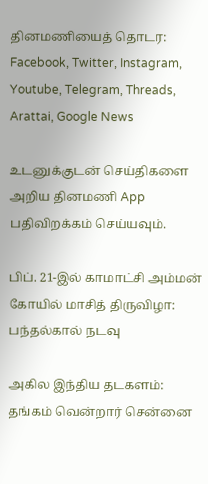தினமணியைத் தொடர: Facebook, Twitter, Instagram, Youtube, Telegram, Threads, Arattai, Google News

உடனுக்குடன் செய்திகளை அறிய தினமணி App பதிவிறக்கம் செய்யவும்.

பிப். 21-இல் காமாட்சி அம்மன் கோயில் மாசித் திருவிழா: பந்தல்கால் நடவு

அகில இந்திய தடகளம்: தங்கம் வென்றார் சென்னை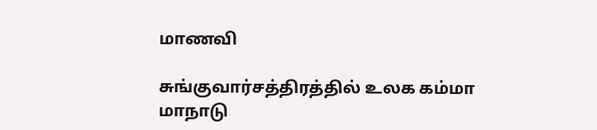மாணவி

சுங்குவார்சத்திரத்தில் உலக கம்மா மாநாடு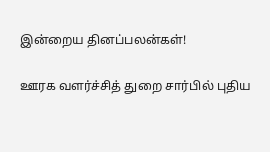இன்றைய தினப்பலன்கள்!

ஊரக வளர்ச்சித் துறை சார்பில் புதிய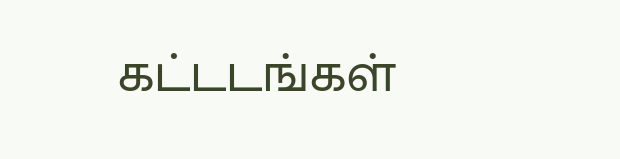கட்டடங்கள்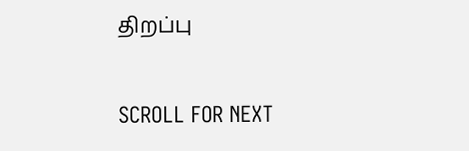திறப்பு

SCROLL FOR NEXT